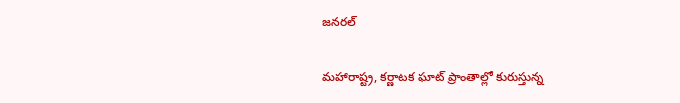జనరల్

మహారాష్ట్ర, కర్ణాటక ఘాట్ ప్రాంతాల్లో కురుస్తున్న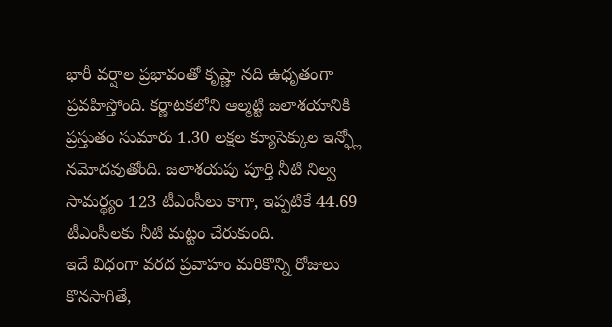భారీ వర్షాల ప్రభావంతో కృష్ణా నది ఉధృతంగా ప్రవహిస్తోంది. కర్ణాటకలోని ఆల్మట్టి జలాశయానికి ప్రస్తుతం సుమారు 1.30 లక్షల క్యూసెక్కుల ఇన్ఫ్లో నమోదవుతోంది. జలాశయపు పూర్తి నీటి నిల్వ సామర్థ్యం 123 టీఎంసీలు కాగా, ఇప్పటికే 44.69 టీఎంసీలకు నీటి మట్టం చేరుకుంది.
ఇదే విధంగా వరద ప్రవాహం మరికొన్ని రోజులు కొనసాగితే,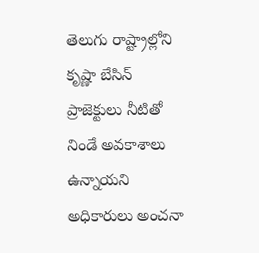తెలుగు రాష్ట్రాల్లోని కృష్ణా బేసిన్ ప్రాజెక్టులు నీటితో నిండే అవకాశాలు ఉన్నాయని అధికారులు అంచనా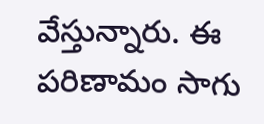వేస్తున్నారు. ఈ పరిణామం సాగు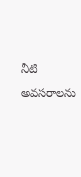నీటి అవసరాలను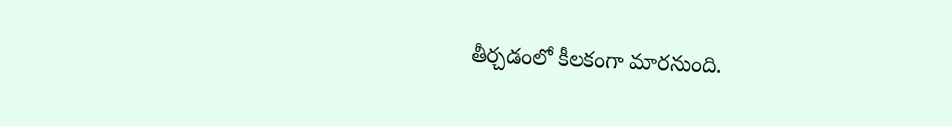తీర్చడంలో కీలకంగా మారనుంది.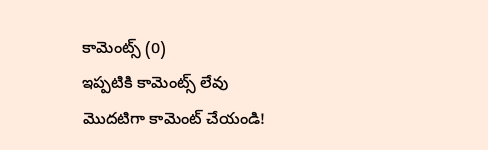కామెంట్స్ (0)
ఇప్పటికి కామెంట్స్ లేవు
మొదటిగా కామెంట్ చేయండి!